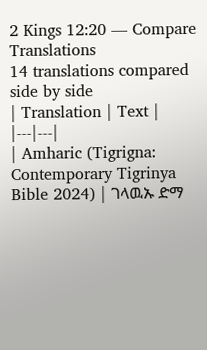2 Kings 12:20 — Compare Translations
14 translations compared side by side
| Translation | Text |
|---|---|
| Amharic (Tigrigna: Contemporary Tigrinya Bible 2024) | ገላዉኡ ድማ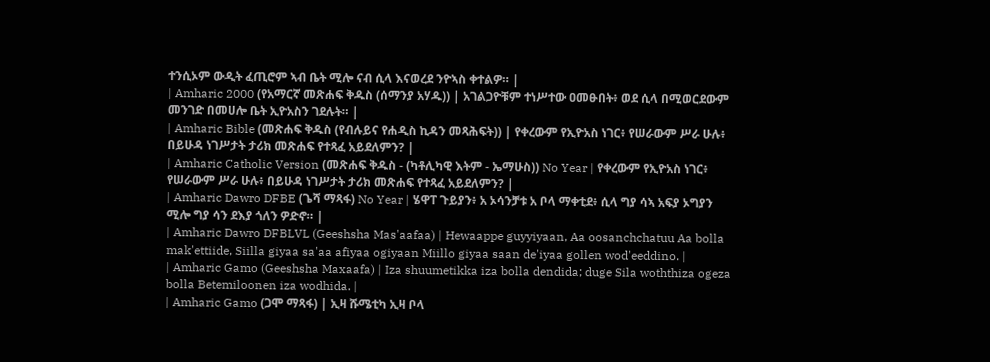ተንሲኦም ውዲት ፈጢሮም ኣብ ቤት ሚሎ ናብ ሲላ እናወረደ ንዮኣስ ቀተልዎ። |
| Amharic 2000 (የአማርኛ መጽሐፍ ቅዱስ (ሰማንያ አሃዱ)) | አገልጋዮቹም ተነሥተው ዐመፁበት፥ ወደ ሲላ በሚወርደውም መንገድ በመሀሎ ቤት ኢዮአስን ገደሉት። |
| Amharic Bible (መጽሐፍ ቅዱስ (የብሉይና የሐዲስ ኪዳን መጻሕፍት)) | የቀረውም የኢዮአስ ነገር፥ የሠራውም ሥራ ሁሉ፥ በይሁዳ ነገሥታት ታሪክ መጽሐፍ የተጻፈ አይደለምን? |
| Amharic Catholic Version (መጽሐፍ ቅዱስ - (ካቶሊካዊ እትም - ኤማሁስ)) No Year | የቀረውም የኢዮአስ ነገር፥ የሠራውም ሥራ ሁሉ፥ በይሁዳ ነገሥታት ታሪክ መጽሐፍ የተጻፈ አይደለምን? |
| Amharic Dawro DFBE (ጌሻ ማጻፋ) No Year | ሄዋፐ ጉይያን፥ አ ኦሳንቻቱ አ ቦላ ማቀቲደ፥ ሲላ ግያ ሳኣ አፍያ ኦግያን ሚሎ ግያ ሳን ደእያ ጎለን ዎድኖ። |
| Amharic Dawro DFBLVL (Geeshsha Mas'aafaa) | Hewaappe guyyiyaan, Aa oosanchchatuu Aa bolla mak'ettiide, Siilla giyaa sa'aa afiyaa ogiyaan Miillo giyaa saan de'iyaa gollen wod'eeddino. |
| Amharic Gamo (Geeshsha Maxaafa) | Iza shuumetikka iza bolla dendida; duge Sila woththiza ogeza bolla Betemiloonen iza wodhida. |
| Amharic Gamo (ጋሞ ማጻፋ) | ኢዛ ሹሜቲካ ኢዛ ቦላ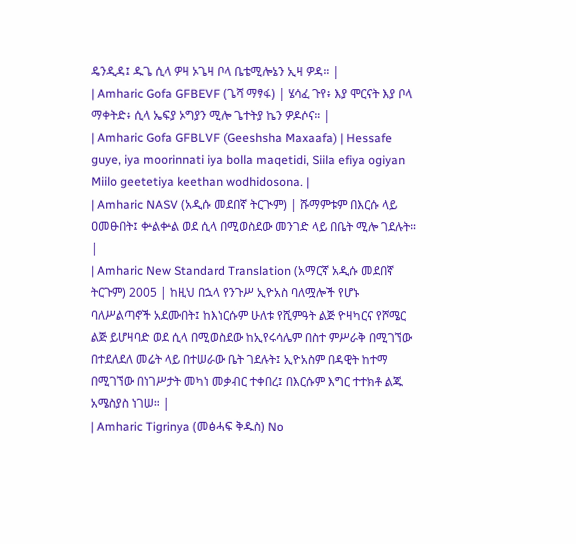ዴንዲዳ፤ ዱጌ ሲላ ዎዛ ኦጌዛ ቦላ ቤቴሚሎኔን ኢዛ ዎዳ። |
| Amharic Gofa GFBEVF (ጌሻ ማፃፋ) | ሄሳፈ ጉየ፥ እያ ሞርናት እያ ቦላ ማቀትድ፥ ሲላ ኤፍያ ኦግያን ሚሎ ጌተትያ ኬን ዎዶሶና። |
| Amharic Gofa GFBLVF (Geeshsha Maxaafa) | Hessafe guye, iya moorinnati iya bolla maqetidi, Siila efiya ogiyan Miilo geetetiya keethan wodhidosona. |
| Amharic NASV (አዲሱ መደበኛ ትርጒም) | ሹማምቱም በእርሱ ላይ ዐመፁበት፤ ቍልቍል ወደ ሲላ በሚወስደው መንገድ ላይ በቤት ሚሎ ገደሉት። |
| Amharic New Standard Translation (አማርኛ አዲሱ መደበኛ ትርጉም) 2005 | ከዚህ በኋላ የንጉሥ ኢዮአስ ባለሟሎች የሆኑ ባለሥልጣኖች አደሙበት፤ ከእነርሱም ሁለቱ የሺምዓት ልጅ ዮዛካርና የሾሜር ልጅ ይሆዛባድ ወደ ሲላ በሚወስደው ከኢየሩሳሌም በስተ ምሥራቅ በሚገኘው በተደለደለ መሬት ላይ በተሠራው ቤት ገደሉት፤ ኢዮአስም በዳዊት ከተማ በሚገኘው በነገሥታት መካነ መቃብር ተቀበረ፤ በእርሱም እግር ተተክቶ ልጁ አሜስያስ ነገሠ። |
| Amharic Tigrinya (መፅሓፍ ቅዱስ) No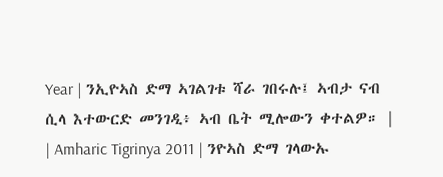Year | ንኢዮኣስ ድማ ኣገልገቱ ሻራ ገበሩሉ፤ ኣብታ ናብ ሲላ እተውርድ መንገዲ፥ ኣብ ቤት ሚሎውን ቀተልዎ። |
| Amharic Tigrinya 2011 | ንዮኣስ ድማ ገላውኡ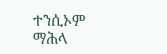ተንሲኦም ማሕላ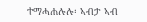ተማሓሐሉሉ፡ ኣብታ ኣብ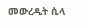መውረዲት ሲላ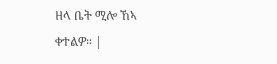ዘላ ቤት ሚሎ ኸኣ ቀተልዎ። |